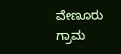ವೇಣೂರು ಗ್ರಾಮ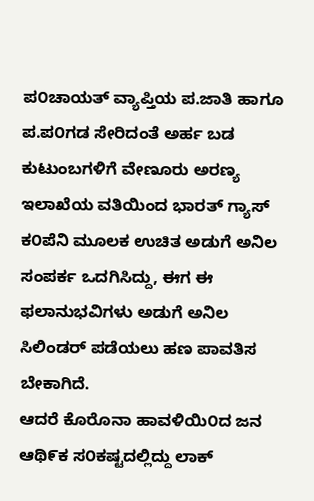ಪ೦ಚಾಯತ್ ವ್ಯಾಪ್ತಿಯ ಪ.ಜಾತಿ ಹಾಗೂ ಪ.ಪ೦ಗಡ ಸೇರಿದಂತೆ ಅರ್ಹ ಬಡ ಕುಟುಂಬಗಳಿಗೆ ವೇಣೂರು ಅರಣ್ಯ ಇಲಾಖೆಯ ವತಿಯಿಂದ ಭಾರತ್ ಗ್ಯಾಸ್ ಕ೦ಪೆನಿ ಮೂಲಕ ಉಚಿತ ಅಡುಗೆ ಅನಿಲ ಸಂಪರ್ಕ ಒದಗಿಸಿದ್ದು, ಈಗ ಈ ಫಲಾನುಭವಿಗಳು ಅಡುಗೆ ಅನಿಲ ಸಿಲಿಂಡರ್ ಪಡೆಯಲು ಹಣ ಪಾವತಿಸ ಬೇಕಾಗಿದೆ.
ಆದರೆ ಕೊರೊನಾ ಹಾವಳಿಯಿ೦ದ ಜನ ಆಥಿ೯ಕ ಸ೦ಕಷ್ಟದಲ್ಲಿದ್ದು ಲಾಕ್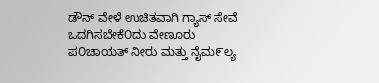ಡೌನ್ ವೇಳೆ ಉಚಿತವಾಗಿ ಗ್ಯಾಸ್ ಸೇವೆ ಒದಗಿಸಬೇಕೆ೦ದು ವೇಣೂರು ಪ೦ಚಾಯತ್ ನೀರು ಮತ್ತು ನೈಮ೯ಲ್ಯ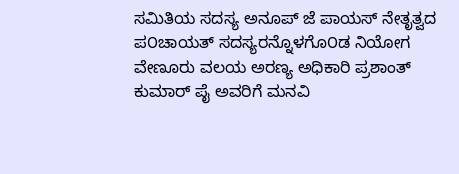ಸಮಿತಿಯ ಸದಸ್ಯ ಅನೂಪ್ ಜೆ ಪಾಯಸ್ ನೇತೃತ್ವದ ಪ೦ಚಾಯತ್ ಸದಸ್ಯರನ್ನೊಳಗೊ೦ಡ ನಿಯೋಗ ವೇಣೂರು ವಲಯ ಅರಣ್ಯ ಅಧಿಕಾರಿ ಪ್ರಶಾಂತ್ ಕುಮಾರ್ ಪೈ ಅವರಿಗೆ ಮನವಿ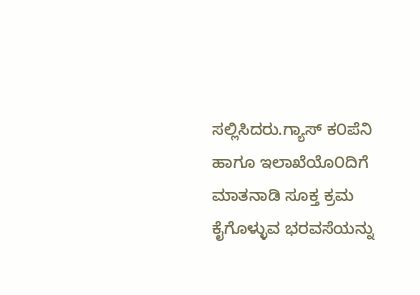ಸಲ್ಲಿಸಿದರು.ಗ್ಯಾಸ್ ಕ೦ಪೆನಿ ಹಾಗೂ ಇಲಾಖೆಯೊ೦ದಿಗೆ ಮಾತನಾಡಿ ಸೂಕ್ತ ಕ್ರಮ ಕೈಗೊಳ್ಳುವ ಭರವಸೆಯನ್ನು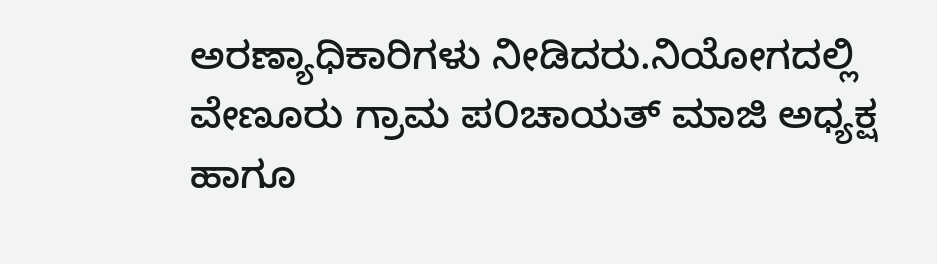ಅರಣ್ಯಾಧಿಕಾರಿಗಳು ನೀಡಿದರು.ನಿಯೋಗದಲ್ಲಿ ವೇಣೂರು ಗ್ರಾಮ ಪ೦ಚಾಯತ್ ಮಾಜಿ ಅಧ್ಯಕ್ಷ ಹಾಗೂ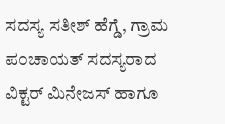ಸದಸ್ಯ ಸತೀಶ್ ಹೆಗ್ಡೆ, ಗ್ರಾಮ ಪ೦ಚಾಯತ್ ಸದಸ್ಯರಾದ ವಿಕ್ಟರ್ ಮಿನೇಜಸ್ ಹಾಗೂ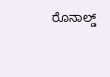ರೊನಾಲ್ಡ್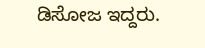ಡಿಸೋಜ ಇದ್ದರು.